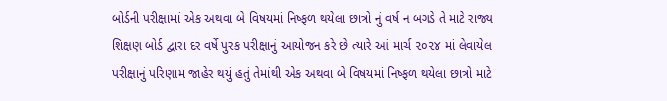બોર્ડની પરીક્ષામાં એક અથવા બે વિષયમાં નિષ્ફળ થયેલા છાત્રો નું વર્ષ ન બગડે તે માટે રાજ્ય શિક્ષણ બોર્ડ દ્વારા દર વર્ષે પુરક પરીક્ષાનું આયોજન કરે છે ત્યારે આં માર્ચ ૨૦૨૪ માં લેવાયેલ પરીક્ષાનું પરિણામ જાહેર થયું હતું તેમાંથી એક અથવા બે વિષયમાં નિષ્ફળ થયેલા છાત્રો માટે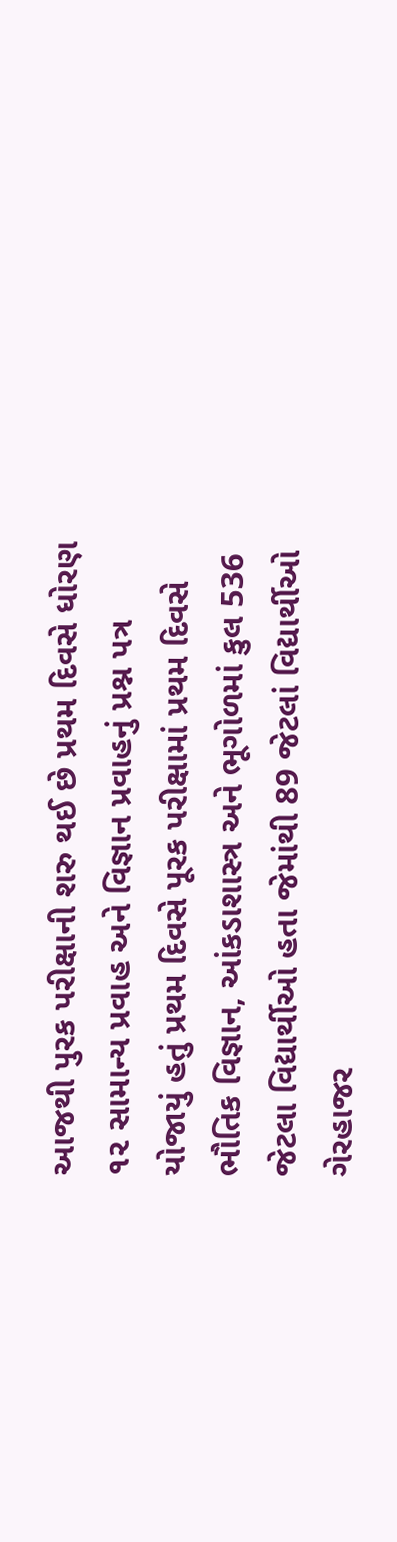આજથી પુરક પરીક્ષાની શરુ થઈ છે પ્રથમ દિવસે ધોરણ ૧૨ સામાન્ય પ્રવાહ અને વિજ્ઞાન પ્રવાહનું પ્રશ્ન પત્ર યોજાયું હતું પ્રથમ દિવસે પૂરક પરીક્ષામાં પ્રથમ દિવસે ભૌતિક વિજ્ઞાન, આંકડાશાસ્ત્ર અને ભૂગોળમાં કુલ 536 જેટલા વિદ્યાર્થીઓ હતા જેમાંથી 89 જેટલાં વિદ્યાર્થીઓ ગેરહાજર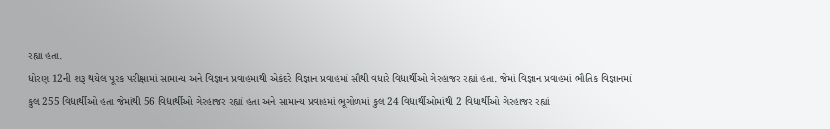રહ્યા હતા.
ધોરણ 12ની શરૂ થયેલ પૂરક પરીક્ષામાં સામાન્ય અને વિજ્ઞાન પ્રવાહમાથી એકંદરે વિજ્ઞાન પ્રવાહમાં સૌથી વધારે વિદ્યાર્થીઓ ગેરહાજર રહ્યાં હતા. જેમાં વિજ્ઞાન પ્રવાહમાં ભૌતિક વિજ્ઞાનમાં કુલ 255 વિદ્યાર્થીઓ હતા જેમાંથી 56 વિદ્યાર્થીઓ ગેરહાજર રહ્યાં હતા અને સામાન્ય પ્રવાહમાં ભૂગોળમાં કુલ 24 વિદ્યાર્થીઓમાંથી 2 વિદ્યાર્થીઓ ગેરહાજર રહ્યાં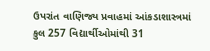ઉપરાંત વાણિજ્ય પ્રવાહમાં આંકડાશાસ્ત્રમાં કુલ 257 વિદ્યાર્થીઓમાંથી 31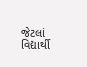જેટલાં વિદ્યાર્થી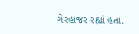ગેરહાજર રહ્યાં હતા.